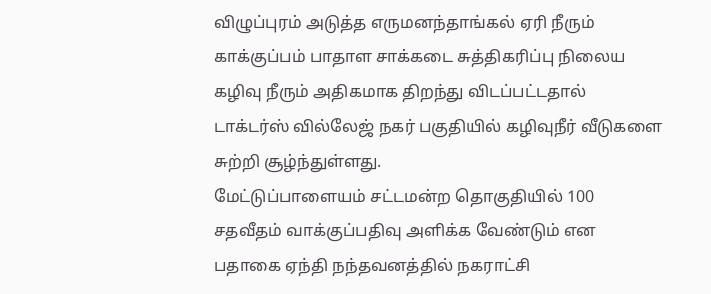விழுப்புரம் அடுத்த எருமனந்தாங்கல் ஏரி நீரும் காக்குப்பம் பாதாள சாக்கடை சுத்திகரிப்பு நிலைய கழிவு நீரும் அதிகமாக திறந்து விடப்பட்டதால் டாக்டர்ஸ் வில்லேஜ் நகர் பகுதியில் கழிவுநீர் வீடுகளை சுற்றி சூழ்ந்துள்ளது.
மேட்டுப்பாளையம் சட்டமன்ற தொகுதியில் 100 சதவீதம் வாக்குப்பதிவு அளிக்க வேண்டும் என பதாகை ஏந்தி நந்தவனத்தில் நகராட்சி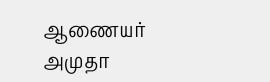ஆணையர் அமுதா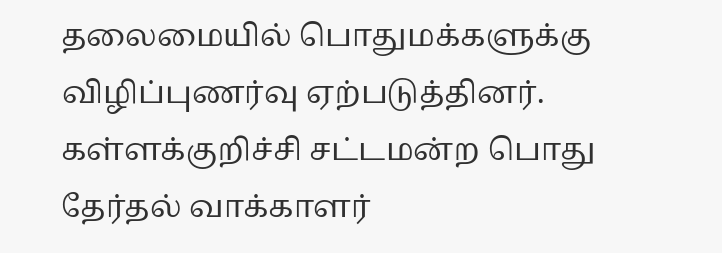தலைமையில் பொதுமக்களுக்கு விழிப்புணர்வு ஏற்படுத்தினர்.
கள்ளக்குறிச்சி சட்டமன்ற பொது தேர்தல் வாக்காளர்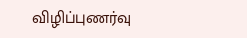விழிப்புணர்வு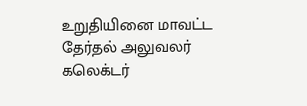உறுதியினை மாவட்ட தேர்தல் அலுவலர் கலெக்டர்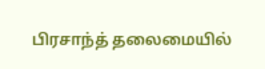பிரசாந்த் தலைமையில்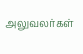அலுவலர்கள்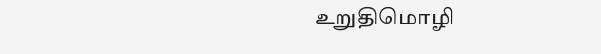உறுதிமொழி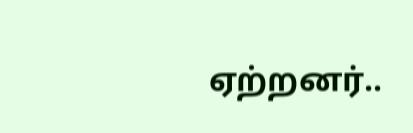ஏற்றனர்..